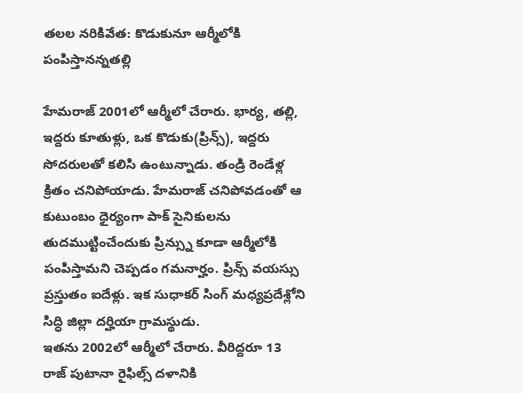తలల నరికివేత: కొడుకునూ ఆర్మీలోకి పంపిస్తానన్నతల్లి

హేమరాజ్ 2001లో ఆర్మీలో చేరారు. భార్య, తల్లి, ఇద్దరు కూతుళ్లు, ఒక కొడుకు(ప్రిన్స్), ఇద్దరు సోదరులతో కలిసి ఉంటున్నాడు. తండ్రి రెండేళ్ల క్రితం చనిపోయాడు. హేమరాజ్ చనిపోవడంతో ఆ కుటుంబం ధైర్యంగా పాక్ సైనికులను తుదముట్టించేందుకు ప్రిన్స్ను కూడా ఆర్మీలోకి పంపిస్తామని చెప్పడం గమనార్హం. ప్రిన్స్ వయస్సు ప్రస్తుతం ఐదేళ్లు. ఇక సుధాకర్ సింగ్ మధ్యప్రదేశ్లోని సిద్ధి జిల్లా దర్హియా గ్రామస్థుడు.
ఇతను 2002లో ఆర్మీలో చేరారు. వీరిద్దరూ 13 రాజ్ పుటానా రైఫిల్స్ దళానికి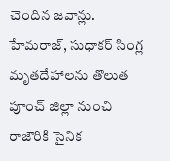చెందిన జవాన్లు. హేమరాజ్, సుధాకర్ సింగ్ల మృతదేహాలను తొలుత పూంచ్ జిల్లా నుంచి రాజౌరికి సైనిక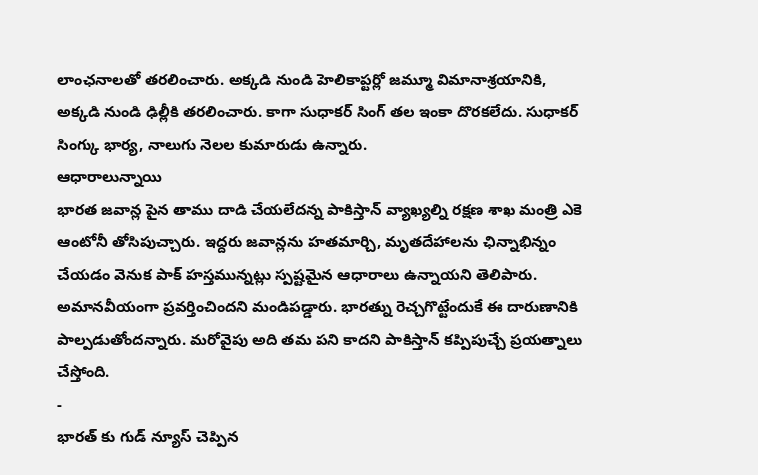లాంఛనాలతో తరలించారు. అక్కడి నుండి హెలికాప్టర్లో జమ్మూ విమానాశ్రయానికి, అక్కడి నుండి ఢిల్లీకి తరలించారు. కాగా సుధాకర్ సింగ్ తల ఇంకా దొరకలేదు. సుధాకర్ సింగ్కు భార్య, నాలుగు నెలల కుమారుడు ఉన్నారు.
ఆధారాలున్నాయి
భారత జవాన్ల పైన తాము దాడి చేయలేదన్న పాకిస్తాన్ వ్యాఖ్యల్ని రక్షణ శాఖ మంత్రి ఎకె ఆంటోనీ తోసిపుచ్చారు. ఇద్దరు జవాన్లను హతమార్చి, మృతదేహాలను ఛిన్నాభిన్నం చేయడం వెనుక పాక్ హస్తమున్నట్లు స్పష్టమైన ఆధారాలు ఉన్నాయని తెలిపారు. అమానవీయంగా ప్రవర్తించిందని మండిపడ్డారు. భారత్ను రెచ్చగొట్టేందుకే ఈ దారుణానికి పాల్పడుతోందన్నారు. మరోవైపు అది తమ పని కాదని పాకిస్తాన్ కప్పిపుచ్చే ప్రయత్నాలు చేస్తోంది.
-
భారత్ కు గుడ్ న్యూస్ చెప్పిన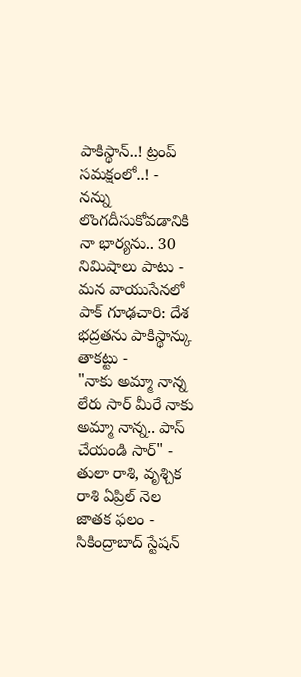పాకిస్థాన్..! ట్రంప్ సమక్షంలో..! -
నన్ను లొంగదీసుకోవడానికి నా భార్యను.. 30 నిమిషాలు పాటు -
మన వాయుసేనలో పాక్ గూఢచారి: దేశ భద్రతను పాకిస్థాన్కు తాకట్టు -
"నాకు అమ్మా నాన్న లేరు సార్ మీరే నాకు అమ్మా నాన్న.. పాస్ చేయండి సార్" -
తులా రాశి, వృశ్చిక రాశి ఏప్రిల్ నెల జాతక ఫలం -
సికింద్రాబాద్ స్టేషన్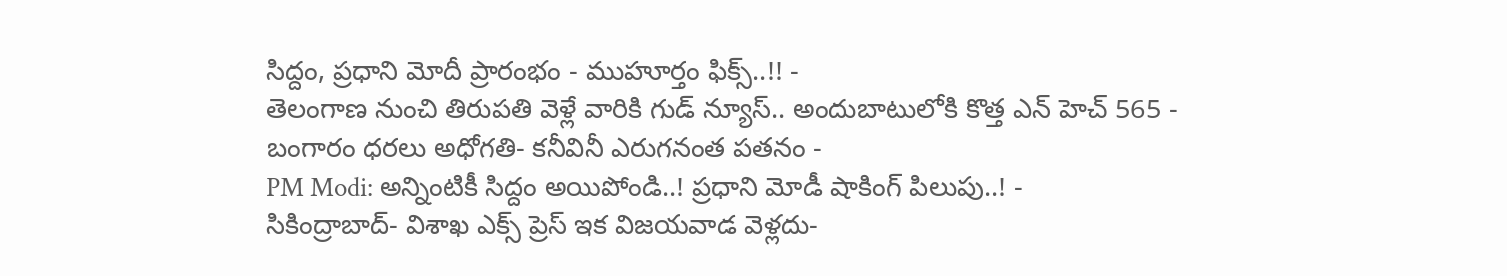సిద్దం, ప్రధాని మోదీ ప్రారంభం - ముహూర్తం ఫిక్స్..!! -
తెలంగాణ నుంచి తిరుపతి వెళ్లే వారికి గుడ్ న్యూస్.. అందుబాటులోకి కొత్త ఎన్ హెచ్ 565 -
బంగారం ధరలు అధోగతి- కనీవినీ ఎరుగనంత పతనం -
PM Modi: అన్నింటికీ సిద్దం అయిపోండి..! ప్రధాని మోడీ షాకింగ్ పిలుపు..! -
సికింద్రాబాద్- విశాఖ ఎక్స్ ప్రెస్ ఇక విజయవాడ వెళ్లదు-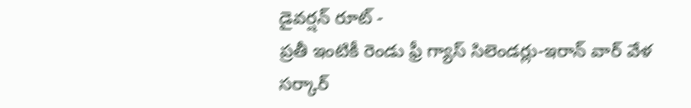డైవర్షన్ రూట్ -
ప్రతీ ఇంటికీ రెండు ఫ్రీ గ్యాస్ సిలెండర్లు-ఇరాన్ వార్ వేళ సర్కార్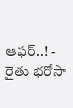ఆఫర్..! -
రైతు భరోసా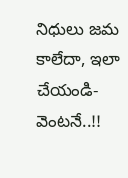నిధులు జమ కాలేదా, ఇలా చేయండి- వెంటనే..!!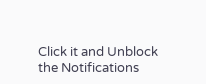Click it and Unblock the Notifications